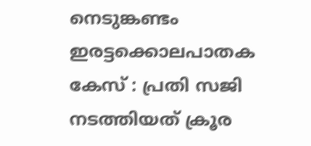നെടുങ്കണ്ടം ഇരട്ടക്കൊലപാതക കേസ് : പ്രതി സജി നടത്തിയത് ക്രൂര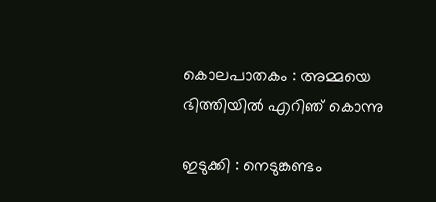കൊലപാതകം : അമ്മയെ ഭിത്തിയിൽ എറിഞ് കൊന്നു

ഇടുക്കി : നെടുങ്കണ്ടം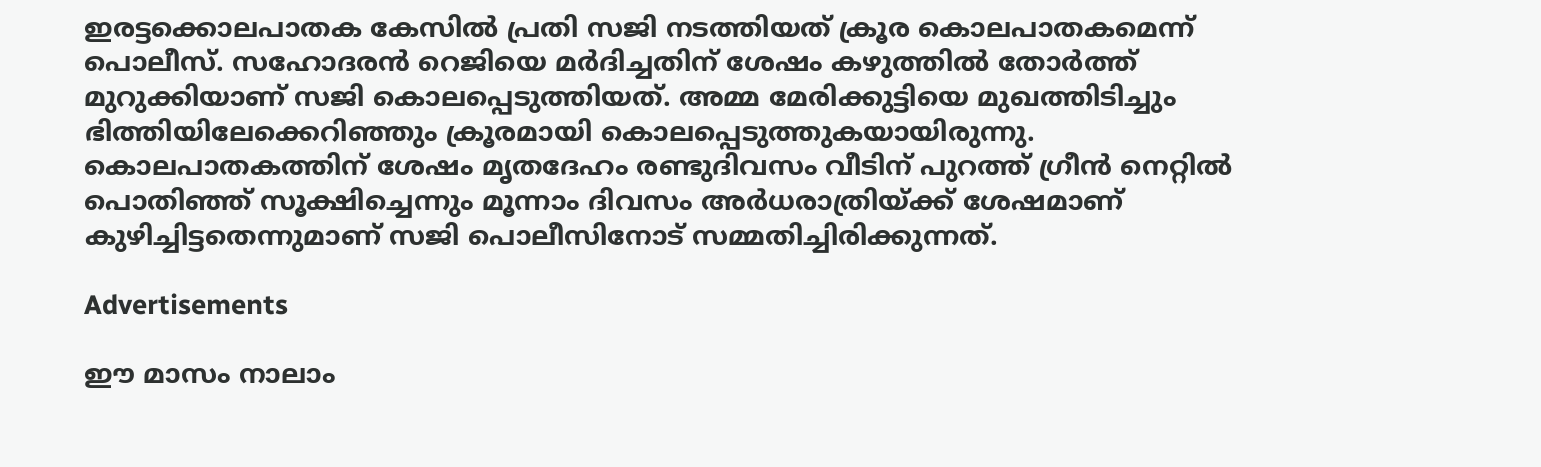ഇരട്ടക്കൊലപാതക കേസില്‍ പ്രതി സജി നടത്തിയത് ക്രൂര കൊലപാതകമെന്ന് പൊലീസ്. സഹോദരന്‍ റെജിയെ മര്‍ദിച്ചതിന് ശേഷം കഴുത്തില്‍ തോര്‍ത്ത് മുറുക്കിയാണ് സജി കൊലപ്പെടുത്തിയത്. അമ്മ മേരിക്കുട്ടിയെ മുഖത്തിടിച്ചും ഭിത്തിയിലേക്കെറിഞ്ഞും ക്രൂരമായി കൊലപ്പെടുത്തുകയായിരുന്നു. കൊലപാതകത്തിന് ശേഷം മൃതദേഹം രണ്ടുദിവസം വീടിന് പുറത്ത് ഗ്രീന്‍ നെറ്റില്‍ പൊതിഞ്ഞ് സൂക്ഷിച്ചെന്നും മൂന്നാം ദിവസം അര്‍ധരാത്രിയ്ക്ക് ശേഷമാണ് കുഴിച്ചിട്ടതെന്നുമാണ് സജി പൊലീസിനോട് സമ്മതിച്ചിരിക്കുന്നത്.

Advertisements

ഈ മാസം നാലാം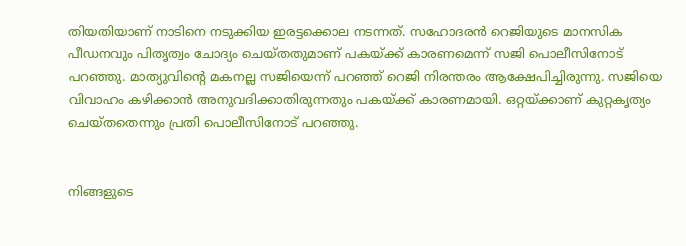തിയതിയാണ് നാടിനെ നടുക്കിയ ഇരട്ടക്കൊല നടന്നത്. സഹോദരന്‍ റെജിയുടെ മാനസിക പീഡനവും പിതൃത്വം ചോദ്യം ചെയ്തതുമാണ് പകയ്ക്ക് കാരണമെന്ന് സജി പൊലീസിനോട് പറഞ്ഞു. മാത്യുവിന്റെ മകനല്ല സജിയെന്ന് പറഞ്ഞ് റെജി നിരന്തരം ആക്ഷേപിച്ചിരുന്നു. സജിയെ വിവാഹം കഴിക്കാന്‍ അനുവദിക്കാതിരുന്നതും പകയ്ക്ക് കാരണമായി. ഒറ്റയ്ക്കാണ് കുറ്റകൃത്യം ചെയ്തതെന്നും പ്രതി പൊലീസിനോട് പറഞ്ഞു.


നിങ്ങളുടെ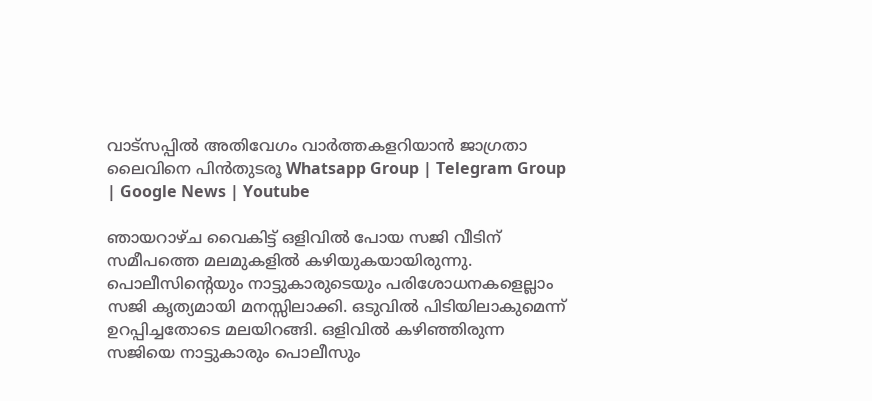വാട്സപ്പിൽ അതിവേഗം വാർത്തകളറിയാൻ ജാഗ്രതാ ലൈവിനെ പിൻതുടരൂ Whatsapp Group | Telegram Group | Google News | Youtube

ഞായറാഴ്ച വൈകിട്ട് ഒളിവില്‍ പോയ സജി വീടിന് സമീപത്തെ മലമുകളില്‍ കഴിയുകയായിരുന്നു. പൊലീസിന്റെയും നാട്ടുകാരുടെയും പരിശോധനകളെല്ലാം സജി കൃത്യമായി മനസ്സിലാക്കി. ഒടുവില്‍ പിടിയിലാകുമെന്ന് ഉറപ്പിച്ചതോടെ മലയിറങ്ങി. ഒളിവില്‍ കഴിഞ്ഞിരുന്ന സജിയെ നാട്ടുകാരും പൊലീസും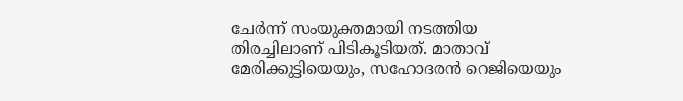ചേര്‍ന്ന് സംയുക്തമായി നടത്തിയ തിരച്ചിലാണ് പിടികൂടിയത്. മാതാവ് മേരിക്കുട്ടിയെയും, സഹോദരന്‍ റെജിയെയും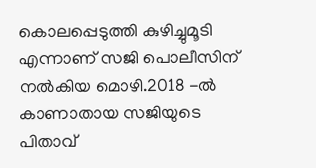കൊലപ്പെടുത്തി കുഴിച്ചുമൂടി എന്നാണ് സജി പൊലീസിന് നല്‍കിയ മൊഴി.2018 -ല്‍ കാണാതായ സജിയുടെ പിതാവ്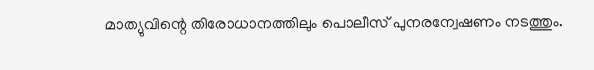മാത്യുവിന്റെ തിരോധാനത്തിലും പൊലീസ് പുനരന്വേഷണം നടത്തും.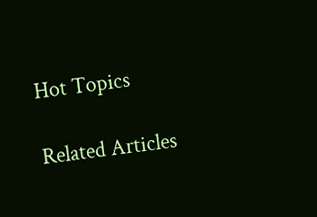Hot Topics

Related Articles